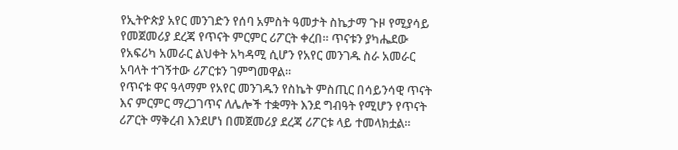የኢትዮጵያ አየር መንገድን የሰባ አምስት ዓመታት ስኬታማ ጉዞ የሚያሳይ የመጀመሪያ ደረጃ የጥናት ምርምር ሪፖርት ቀረበ። ጥናቱን ያካሔደው የአፍሪካ አመራር ልህቀት አካዳሚ ሲሆን የአየር መንገዱ ስራ አመራር አባላት ተገኝተው ሪፖርቱን ገምግመዋል።
የጥናቱ ዋና ዓላማም የአየር መንገዱን የስኬት ምስጢር በሳይንሳዊ ጥናት እና ምርምር ማረጋገጥና ለሌሎች ተቋማት እንደ ግብዓት የሚሆን የጥናት ሪፖርት ማቅረብ እንደሆነ በመጀመሪያ ደረጃ ሪፖርቱ ላይ ተመላክቷል።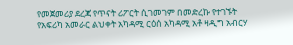የመጀመሪያ ደረጃ የጥናት ሪፖርት ሲገመገም በመድረኩ የተገኙት የአፍሪካ አመራር ልህቀት አካዳሚ ርዕሰ አካዳሚ አቶ ዛዲግ አብርሃ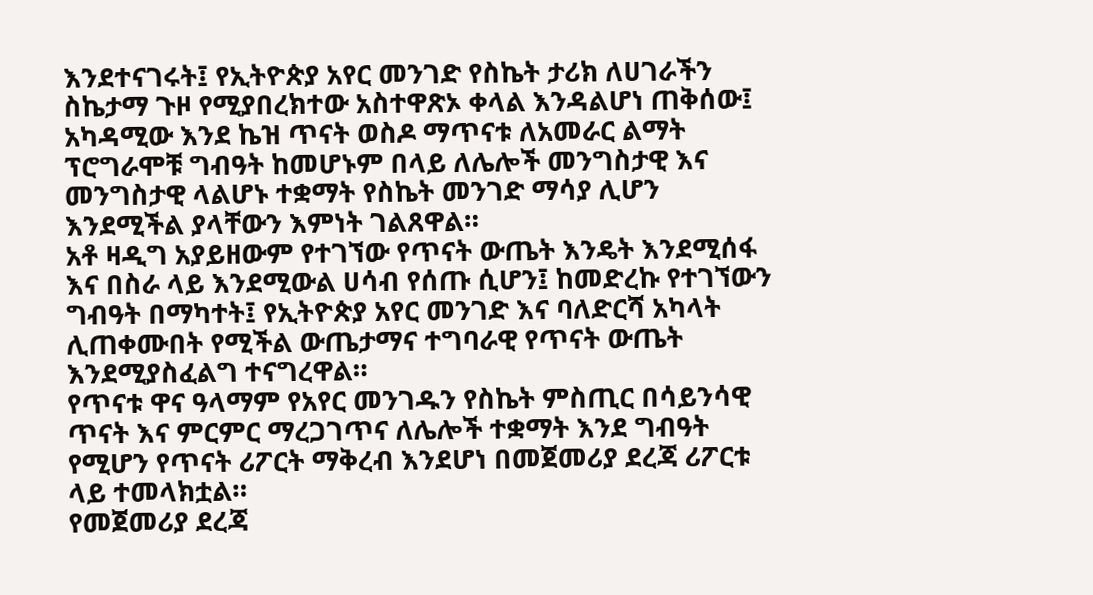እንደተናገሩት፤ የኢትዮጵያ አየር መንገድ የስኬት ታሪክ ለሀገራችን ስኬታማ ጉዞ የሚያበረክተው አስተዋጽኦ ቀላል እንዳልሆነ ጠቅሰው፤ አካዳሚው እንደ ኬዝ ጥናት ወስዶ ማጥናቱ ለአመራር ልማት ፕሮግራሞቹ ግብዓት ከመሆኑም በላይ ለሌሎች መንግስታዊ እና መንግስታዊ ላልሆኑ ተቋማት የስኬት መንገድ ማሳያ ሊሆን እንደሚችል ያላቸውን እምነት ገልጸዋል።
አቶ ዛዲግ አያይዘውም የተገኘው የጥናት ውጤት እንዴት እንደሚሰፋ እና በስራ ላይ እንደሚውል ሀሳብ የሰጡ ሲሆን፤ ከመድረኩ የተገኘውን ግብዓት በማካተት፤ የኢትዮጵያ አየር መንገድ እና ባለድርሻ አካላት ሊጠቀሙበት የሚችል ውጤታማና ተግባራዊ የጥናት ውጤት እንደሚያስፈልግ ተናግረዋል።
የጥናቱ ዋና ዓላማም የአየር መንገዱን የስኬት ምስጢር በሳይንሳዊ ጥናት እና ምርምር ማረጋገጥና ለሌሎች ተቋማት እንደ ግብዓት የሚሆን የጥናት ሪፖርት ማቅረብ እንደሆነ በመጀመሪያ ደረጃ ሪፖርቱ ላይ ተመላክቷል።
የመጀመሪያ ደረጃ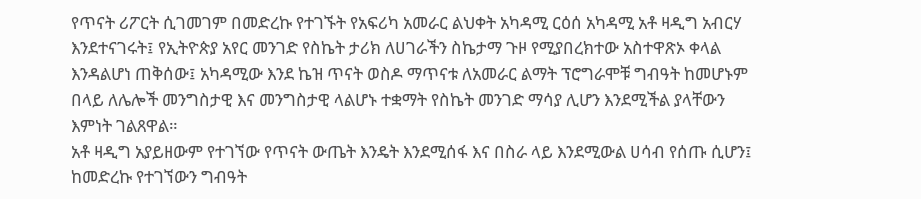የጥናት ሪፖርት ሲገመገም በመድረኩ የተገኙት የአፍሪካ አመራር ልህቀት አካዳሚ ርዕሰ አካዳሚ አቶ ዛዲግ አብርሃ እንደተናገሩት፤ የኢትዮጵያ አየር መንገድ የስኬት ታሪክ ለሀገራችን ስኬታማ ጉዞ የሚያበረክተው አስተዋጽኦ ቀላል እንዳልሆነ ጠቅሰው፤ አካዳሚው እንደ ኬዝ ጥናት ወስዶ ማጥናቱ ለአመራር ልማት ፕሮግራሞቹ ግብዓት ከመሆኑም በላይ ለሌሎች መንግስታዊ እና መንግስታዊ ላልሆኑ ተቋማት የስኬት መንገድ ማሳያ ሊሆን እንደሚችል ያላቸውን እምነት ገልጸዋል።
አቶ ዛዲግ አያይዘውም የተገኘው የጥናት ውጤት እንዴት እንደሚሰፋ እና በስራ ላይ እንደሚውል ሀሳብ የሰጡ ሲሆን፤ ከመድረኩ የተገኘውን ግብዓት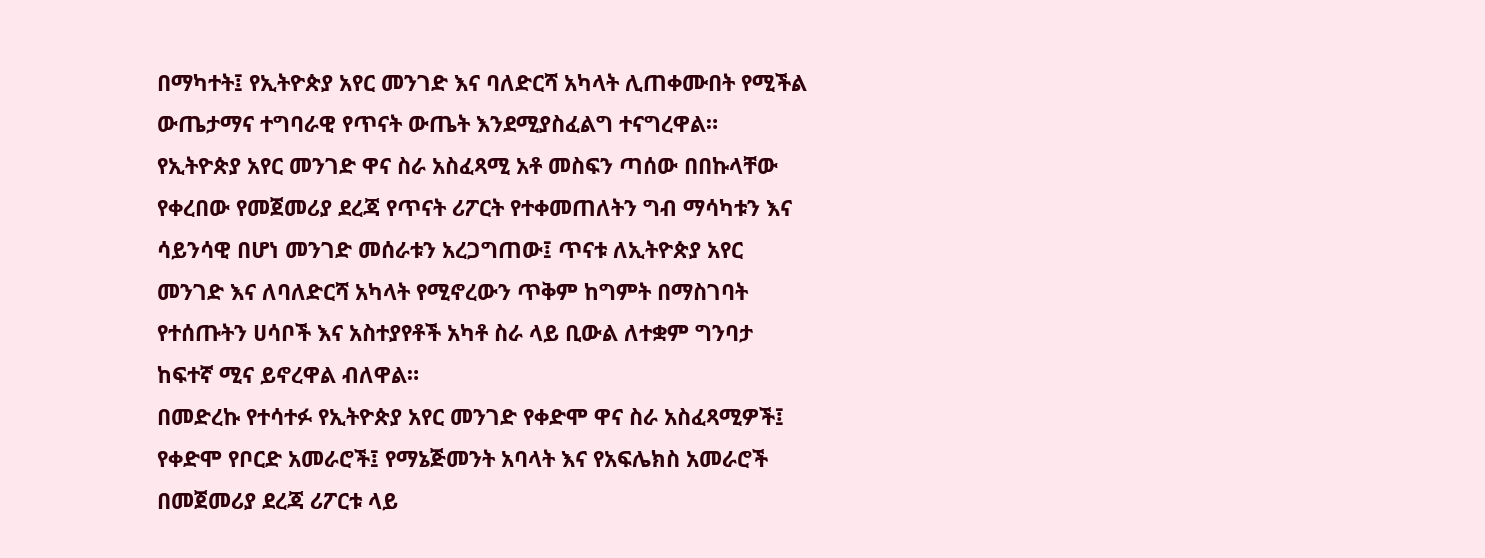በማካተት፤ የኢትዮጵያ አየር መንገድ እና ባለድርሻ አካላት ሊጠቀሙበት የሚችል ውጤታማና ተግባራዊ የጥናት ውጤት እንደሚያስፈልግ ተናግረዋል።
የኢትዮጵያ አየር መንገድ ዋና ስራ አስፈጻሚ አቶ መስፍን ጣሰው በበኩላቸው የቀረበው የመጀመሪያ ደረጃ የጥናት ሪፖርት የተቀመጠለትን ግብ ማሳካቱን እና ሳይንሳዊ በሆነ መንገድ መሰራቱን አረጋግጠው፤ ጥናቱ ለኢትዮጵያ አየር መንገድ እና ለባለድርሻ አካላት የሚኖረውን ጥቅም ከግምት በማስገባት የተሰጡትን ሀሳቦች እና አስተያየቶች አካቶ ስራ ላይ ቢውል ለተቋም ግንባታ ከፍተኛ ሚና ይኖረዋል ብለዋል።
በመድረኩ የተሳተፉ የኢትዮጵያ አየር መንገድ የቀድሞ ዋና ስራ አስፈጻሚዎች፤ የቀድሞ የቦርድ አመራሮች፤ የማኔጅመንት አባላት እና የአፍሌክስ አመራሮች በመጀመሪያ ደረጃ ሪፖርቱ ላይ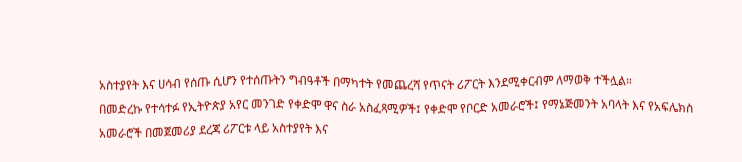አስተያየት እና ሀሳብ የሰጡ ሲሆን የተሰጡትን ግብዓቶች በማካተት የመጨረሻ የጥናት ሪፖርት እንደሚቀርብም ለማወቅ ተችሏል።
በመድረኩ የተሳተፉ የኢትዮጵያ አየር መንገድ የቀድሞ ዋና ስራ አስፈጻሚዎች፤ የቀድሞ የቦርድ አመራሮች፤ የማኔጅመንት አባላት እና የአፍሌክስ አመራሮች በመጀመሪያ ደረጃ ሪፖርቱ ላይ አስተያየት እና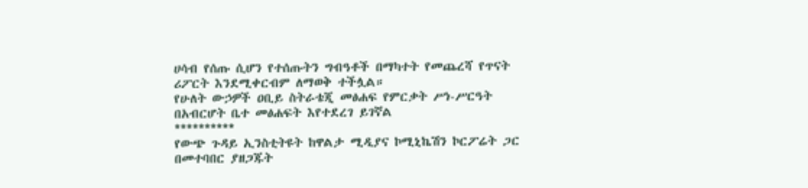ሀሳብ የሰጡ ሲሆን የተሰጡትን ግብዓቶች በማካተት የመጨረሻ የጥናት ሪፖርት እንደሚቀርብም ለማወቅ ተችሏል።
የሁለት ውኃዎች ዐቢይ ስትራቴጂ መፅሐፍ የምርቃት ሥነ-ሥርዓት በአብርሆት ቤተ መፅሐፍት እየተደረገ ይገኛል
**********
የውጭ ጉዳይ ኢንስቲትዩት ከዋልታ ሚዲያና ኮሚኒኬሽን ኮርፖሬት ጋር በመተባበር ያዘጋጁት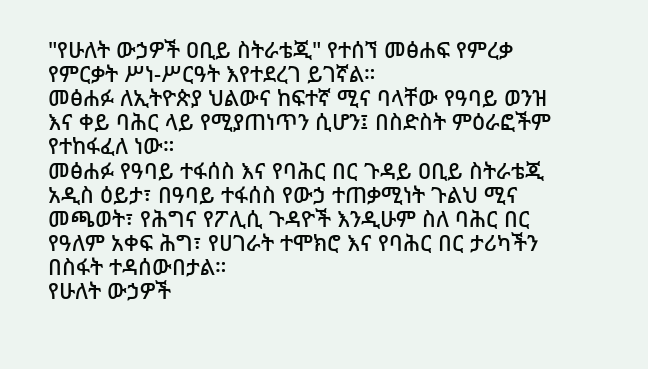"የሁለት ውኃዎች ዐቢይ ስትራቴጂ" የተሰኘ መፅሐፍ የምረቃ የምርቃት ሥነ-ሥርዓት እየተደረገ ይገኛል።
መፅሐፉ ለኢትዮጵያ ህልውና ከፍተኛ ሚና ባላቸው የዓባይ ወንዝ እና ቀይ ባሕር ላይ የሚያጠነጥን ሲሆን፤ በስድስት ምዕራፎችም የተከፋፈለ ነው።
መፅሐፉ የዓባይ ተፋሰስ እና የባሕር በር ጉዳይ ዐቢይ ስትራቴጂ አዲስ ዕይታ፣ በዓባይ ተፋሰስ የውኃ ተጠቃሚነት ጉልህ ሚና መጫወት፣ የሕግና የፖሊሲ ጉዳዮች እንዲሁም ስለ ባሕር በር የዓለም አቀፍ ሕግ፣ የሀገራት ተሞክሮ እና የባሕር በር ታሪካችን በስፋት ተዳሰውበታል።
የሁለት ውኃዎች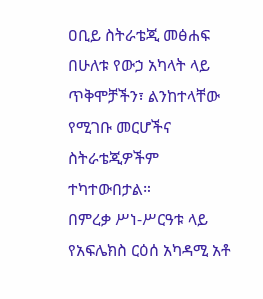ዐቢይ ስትራቴጂ መፅሐፍ በሁለቱ የውኃ አካላት ላይ ጥቅሞቻችን፣ ልንከተላቸው የሚገቡ መርሆችና ስትራቴጂዎችም ተካተውበታል።
በምረቃ ሥነ-ሥርዓቱ ላይ የአፍሌክስ ርዕሰ አካዳሚ አቶ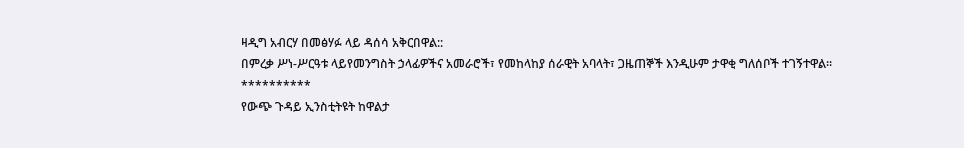ዛዲግ አብርሃ በመፅሃፉ ላይ ዳሰሳ አቅርበዋል::
በምረቃ ሥነ-ሥርዓቱ ላይየመንግስት ኃላፊዎችና አመራሮች፣ የመከላከያ ሰራዊት አባላት፣ ጋዜጠኞች እንዲሁም ታዋቂ ግለሰቦች ተገኝተዋል።
**********
የውጭ ጉዳይ ኢንስቲትዩት ከዋልታ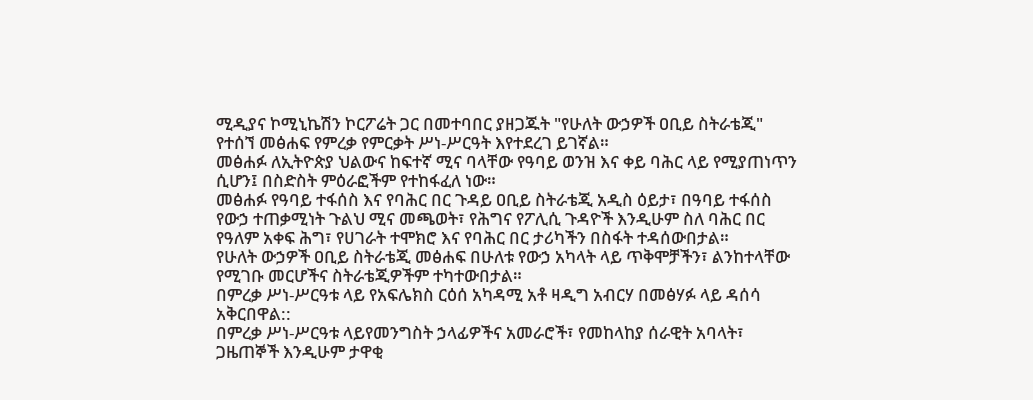ሚዲያና ኮሚኒኬሽን ኮርፖሬት ጋር በመተባበር ያዘጋጁት "የሁለት ውኃዎች ዐቢይ ስትራቴጂ" የተሰኘ መፅሐፍ የምረቃ የምርቃት ሥነ-ሥርዓት እየተደረገ ይገኛል።
መፅሐፉ ለኢትዮጵያ ህልውና ከፍተኛ ሚና ባላቸው የዓባይ ወንዝ እና ቀይ ባሕር ላይ የሚያጠነጥን ሲሆን፤ በስድስት ምዕራፎችም የተከፋፈለ ነው።
መፅሐፉ የዓባይ ተፋሰስ እና የባሕር በር ጉዳይ ዐቢይ ስትራቴጂ አዲስ ዕይታ፣ በዓባይ ተፋሰስ የውኃ ተጠቃሚነት ጉልህ ሚና መጫወት፣ የሕግና የፖሊሲ ጉዳዮች እንዲሁም ስለ ባሕር በር የዓለም አቀፍ ሕግ፣ የሀገራት ተሞክሮ እና የባሕር በር ታሪካችን በስፋት ተዳሰውበታል።
የሁለት ውኃዎች ዐቢይ ስትራቴጂ መፅሐፍ በሁለቱ የውኃ አካላት ላይ ጥቅሞቻችን፣ ልንከተላቸው የሚገቡ መርሆችና ስትራቴጂዎችም ተካተውበታል።
በምረቃ ሥነ-ሥርዓቱ ላይ የአፍሌክስ ርዕሰ አካዳሚ አቶ ዛዲግ አብርሃ በመፅሃፉ ላይ ዳሰሳ አቅርበዋል::
በምረቃ ሥነ-ሥርዓቱ ላይየመንግስት ኃላፊዎችና አመራሮች፣ የመከላከያ ሰራዊት አባላት፣ ጋዜጠኞች እንዲሁም ታዋቂ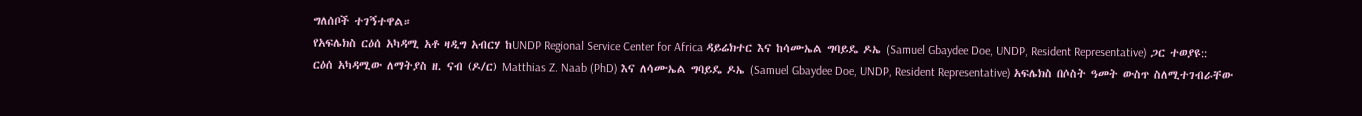ግለሰቦች ተገኝተዋል።
የአፍሌክስ ርዕሰ አካዳሚ አቶ ዛዲግ አብርሃ ከUNDP Regional Service Center for Africa ዳይሬክተር እና ከሳሙኤል ግባይዴ ዶኤ (Samuel Gbaydee Doe, UNDP, Resident Representative) ጋር ተወያዩ::
ርዕሰ አካዳሚው ለማትያስ ዘ. ናብ (ዶ/ር) Matthias Z. Naab (PhD) እና ለሳሙኤል ግባይዴ ዶኤ (Samuel Gbaydee Doe, UNDP, Resident Representative) አፍሌክስ በሶስት ዓመት ውስጥ ስለሚተገብራቸው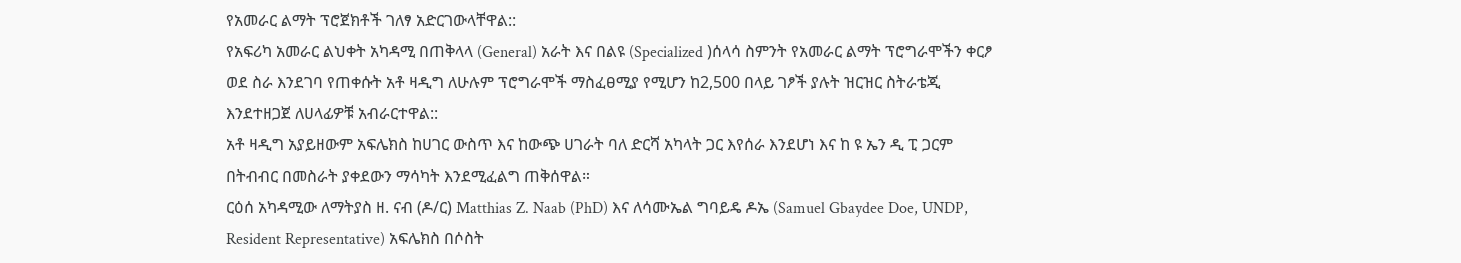የአመራር ልማት ፕሮጀክቶች ገለፃ አድርገውላቸዋል::
የአፍሪካ አመራር ልህቀት አካዳሚ በጠቅላላ (General) አራት እና በልዩ (Specialized )ሰላሳ ስምንት የአመራር ልማት ፕሮግራሞችን ቀርፆ ወደ ስራ እንደገባ የጠቀሱት አቶ ዛዲግ ለሁሉም ፕሮግራሞች ማስፈፀሚያ የሚሆን ከ2,500 በላይ ገፆች ያሉት ዝርዝር ስትራቴጂ እንደተዘጋጀ ለሀላፊዎቹ አብራርተዋል::
አቶ ዛዲግ አያይዘውም አፍሌክስ ከሀገር ውስጥ እና ከውጭ ሀገራት ባለ ድርሻ አካላት ጋር እየሰራ እንደሆነ እና ከ ዩ ኤን ዲ ፒ ጋርም በትብብር በመስራት ያቀደውን ማሳካት እንደሚፈልግ ጠቅሰዋል።
ርዕሰ አካዳሚው ለማትያስ ዘ. ናብ (ዶ/ር) Matthias Z. Naab (PhD) እና ለሳሙኤል ግባይዴ ዶኤ (Samuel Gbaydee Doe, UNDP, Resident Representative) አፍሌክስ በሶስት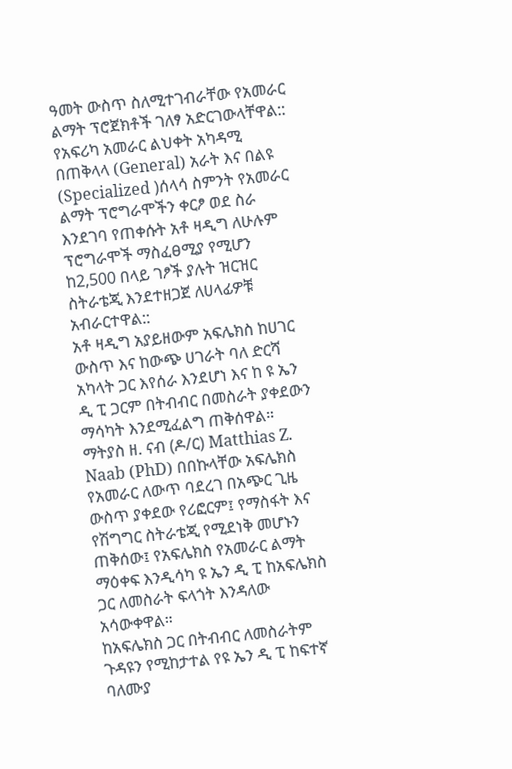ዓመት ውስጥ ስለሚተገብራቸው የአመራር ልማት ፕሮጀክቶች ገለፃ አድርገውላቸዋል::
የአፍሪካ አመራር ልህቀት አካዳሚ በጠቅላላ (General) አራት እና በልዩ (Specialized )ሰላሳ ስምንት የአመራር ልማት ፕሮግራሞችን ቀርፆ ወደ ስራ እንደገባ የጠቀሱት አቶ ዛዲግ ለሁሉም ፕሮግራሞች ማስፈፀሚያ የሚሆን ከ2,500 በላይ ገፆች ያሉት ዝርዝር ስትራቴጂ እንደተዘጋጀ ለሀላፊዎቹ አብራርተዋል::
አቶ ዛዲግ አያይዘውም አፍሌክስ ከሀገር ውስጥ እና ከውጭ ሀገራት ባለ ድርሻ አካላት ጋር እየሰራ እንደሆነ እና ከ ዩ ኤን ዲ ፒ ጋርም በትብብር በመስራት ያቀደውን ማሳካት እንደሚፈልግ ጠቅሰዋል።
ማትያስ ዘ. ናብ (ዶ/ር) Matthias Z. Naab (PhD) በበኩላቸው አፍሌክስ የአመራር ለውጥ ባደረገ በአጭር ጊዜ ውስጥ ያቀደው የሪፎርም፤ የማስፋት እና የሽግግር ስትራቴጂ የሚደነቅ መሆኑን ጠቅሰው፤ የአፍሌክስ የአመራር ልማት ማዕቀፍ እንዲሳካ ዩ ኤን ዲ ፒ ከአፍሌክስ ጋር ለመስራት ፍላጎት እንዳለው አሳውቀዋል።
ከአፍሌክስ ጋር በትብብር ለመስራትም ጉዳዩን የሚከታተል የዩ ኤን ዲ ፒ ከፍተኛ ባለሙያ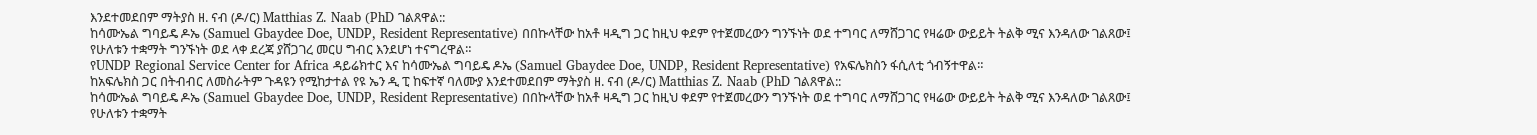እንደተመደበም ማትያስ ዘ. ናብ (ዶ/ር) Matthias Z. Naab (PhD ገልጸዋል::
ከሳሙኤል ግባይዴ ዶኤ (Samuel Gbaydee Doe, UNDP, Resident Representative) በበኩላቸው ከአቶ ዛዲግ ጋር ከዚህ ቀደም የተጀመረውን ግንኙነት ወደ ተግባር ለማሸጋገር የዛሬው ውይይት ትልቅ ሚና እንዳለው ገልጸው፤ የሁለቱን ተቋማት ግንኙነት ወደ ላቀ ደረጃ ያሸጋገረ መርሀ ግብር እንደሆነ ተናግረዋል።
የUNDP Regional Service Center for Africa ዳይሬክተር እና ከሳሙኤል ግባይዴ ዶኤ (Samuel Gbaydee Doe, UNDP, Resident Representative) የአፍሌክስን ፋሲለቲ ጎብኝተዋል።
ከአፍሌክስ ጋር በትብብር ለመስራትም ጉዳዩን የሚከታተል የዩ ኤን ዲ ፒ ከፍተኛ ባለሙያ እንደተመደበም ማትያስ ዘ. ናብ (ዶ/ር) Matthias Z. Naab (PhD ገልጸዋል::
ከሳሙኤል ግባይዴ ዶኤ (Samuel Gbaydee Doe, UNDP, Resident Representative) በበኩላቸው ከአቶ ዛዲግ ጋር ከዚህ ቀደም የተጀመረውን ግንኙነት ወደ ተግባር ለማሸጋገር የዛሬው ውይይት ትልቅ ሚና እንዳለው ገልጸው፤ የሁለቱን ተቋማት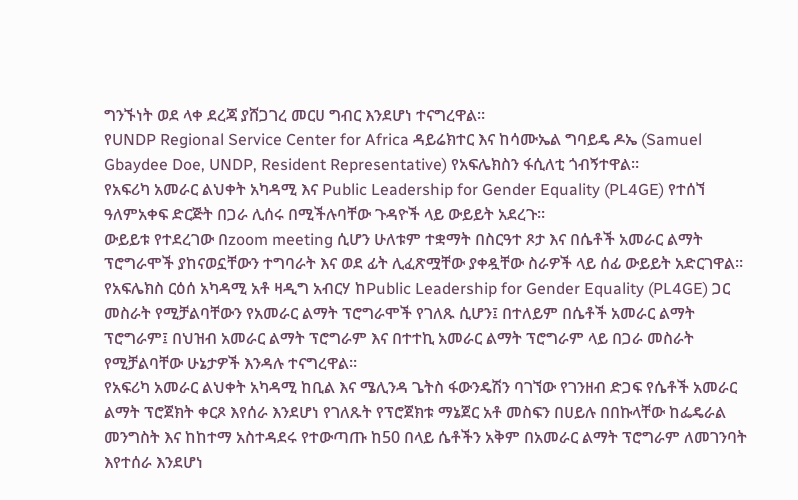ግንኙነት ወደ ላቀ ደረጃ ያሸጋገረ መርሀ ግብር እንደሆነ ተናግረዋል።
የUNDP Regional Service Center for Africa ዳይሬክተር እና ከሳሙኤል ግባይዴ ዶኤ (Samuel Gbaydee Doe, UNDP, Resident Representative) የአፍሌክስን ፋሲለቲ ጎብኝተዋል።
የአፍሪካ አመራር ልህቀት አካዳሚ እና Public Leadership for Gender Equality (PL4GE) የተሰኘ ዓለምአቀፍ ድርጅት በጋራ ሊሰሩ በሚችሉባቸው ጉዳዮች ላይ ውይይት አደረጉ።
ውይይቱ የተደረገው በzoom meeting ሲሆን ሁለቱም ተቋማት በስርዓተ ጾታ እና በሴቶች አመራር ልማት ፕሮግራሞች ያከናወኗቸውን ተግባራት እና ወደ ፊት ሊፈጽሟቸው ያቀዷቸው ስራዎች ላይ ሰፊ ውይይት አድርገዋል።
የአፍሌክስ ርዕሰ አካዳሚ አቶ ዛዲግ አብርሃ ከPublic Leadership for Gender Equality (PL4GE) ጋር መስራት የሚቻልባቸውን የአመራር ልማት ፕሮግራሞች የገለጹ ሲሆን፤ በተለይም በሴቶች አመራር ልማት ፕሮግራም፤ በህዝብ አመራር ልማት ፕሮግራም እና በተተኪ አመራር ልማት ፕሮግራም ላይ በጋራ መስራት የሚቻልባቸው ሁኔታዎች እንዳሉ ተናግረዋል።
የአፍሪካ አመራር ልህቀት አካዳሚ ከቢል እና ሜሊንዳ ጌትስ ፋውንዴሽን ባገኘው የገንዘብ ድጋፍ የሴቶች አመራር ልማት ፕሮጀክት ቀርጾ እየሰራ እንደሆነ የገለጹት የፕሮጀክቱ ማኔጀር አቶ መስፍን በሀይሉ በበኩላቸው ከፌዴራል መንግስት እና ከከተማ አስተዳደሩ የተውጣጡ ከ50 በላይ ሴቶችን አቅም በአመራር ልማት ፕሮግራም ለመገንባት እየተሰራ እንደሆነ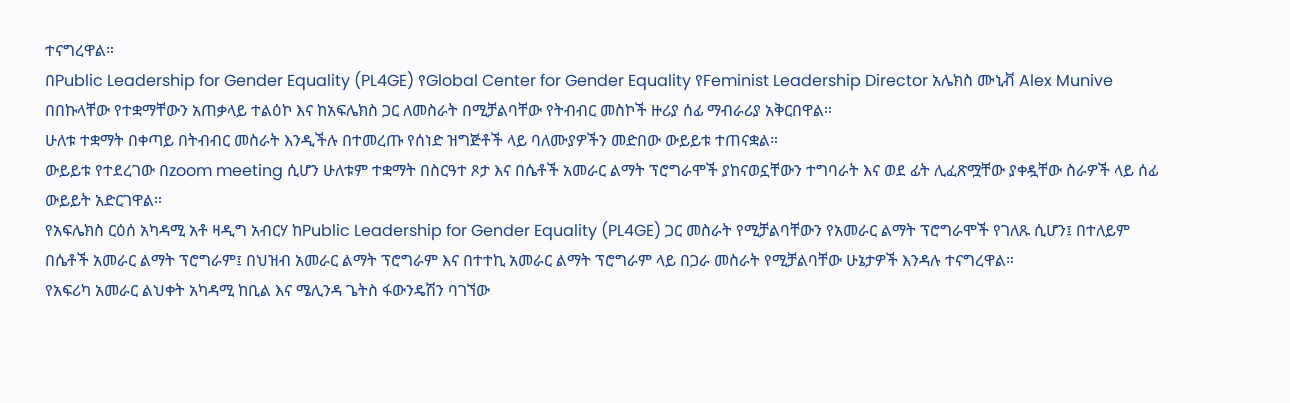ተናግረዋል።
በPublic Leadership for Gender Equality (PL4GE) የGlobal Center for Gender Equality የFeminist Leadership Director አሌክስ ሙኒቭ Alex Munive በበኩላቸው የተቋማቸውን አጠቃላይ ተልዕኮ እና ከአፍሌክስ ጋር ለመስራት በሚቻልባቸው የትብብር መስኮች ዙሪያ ሰፊ ማብራሪያ አቅርበዋል።
ሁለቱ ተቋማት በቀጣይ በትብብር መስራት እንዲችሉ በተመረጡ የሰነድ ዝግጅቶች ላይ ባለሙያዎችን መድበው ውይይቱ ተጠናቋል።
ውይይቱ የተደረገው በzoom meeting ሲሆን ሁለቱም ተቋማት በስርዓተ ጾታ እና በሴቶች አመራር ልማት ፕሮግራሞች ያከናወኗቸውን ተግባራት እና ወደ ፊት ሊፈጽሟቸው ያቀዷቸው ስራዎች ላይ ሰፊ ውይይት አድርገዋል።
የአፍሌክስ ርዕሰ አካዳሚ አቶ ዛዲግ አብርሃ ከPublic Leadership for Gender Equality (PL4GE) ጋር መስራት የሚቻልባቸውን የአመራር ልማት ፕሮግራሞች የገለጹ ሲሆን፤ በተለይም በሴቶች አመራር ልማት ፕሮግራም፤ በህዝብ አመራር ልማት ፕሮግራም እና በተተኪ አመራር ልማት ፕሮግራም ላይ በጋራ መስራት የሚቻልባቸው ሁኔታዎች እንዳሉ ተናግረዋል።
የአፍሪካ አመራር ልህቀት አካዳሚ ከቢል እና ሜሊንዳ ጌትስ ፋውንዴሽን ባገኘው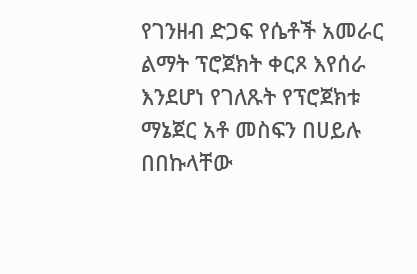የገንዘብ ድጋፍ የሴቶች አመራር ልማት ፕሮጀክት ቀርጾ እየሰራ እንደሆነ የገለጹት የፕሮጀክቱ ማኔጀር አቶ መስፍን በሀይሉ በበኩላቸው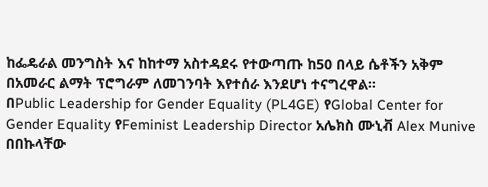ከፌዴራል መንግስት እና ከከተማ አስተዳደሩ የተውጣጡ ከ50 በላይ ሴቶችን አቅም በአመራር ልማት ፕሮግራም ለመገንባት እየተሰራ እንደሆነ ተናግረዋል።
በPublic Leadership for Gender Equality (PL4GE) የGlobal Center for Gender Equality የFeminist Leadership Director አሌክስ ሙኒቭ Alex Munive በበኩላቸው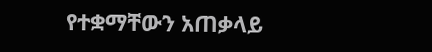የተቋማቸውን አጠቃላይ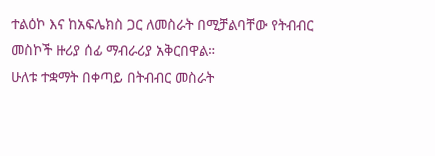ተልዕኮ እና ከአፍሌክስ ጋር ለመስራት በሚቻልባቸው የትብብር መስኮች ዙሪያ ሰፊ ማብራሪያ አቅርበዋል።
ሁለቱ ተቋማት በቀጣይ በትብብር መስራት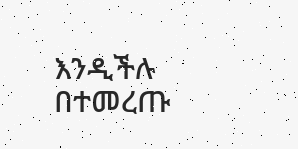እንዲችሉ በተመረጡ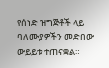የሰነድ ዝግጅቶች ላይ ባለሙያዎችን መድበው ውይይቱ ተጠናቋል።